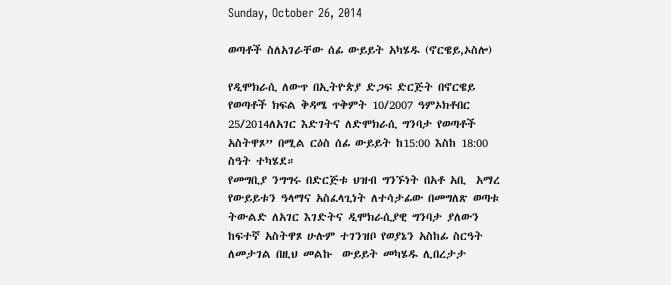Sunday, October 26, 2014

ወጣቶች ስለአገራቸው ሰፊ ውይይት አካሄዱ (ኖርዌይ,ኦስሎ)

የዲሞክራሲ ለውጥ በኢትዮጵያ ድጋፍ ድርጅት በኖርዌይ የወጣቶች ክፍል ቅዳሜ ጥቅምት 10/2007 ዓምኦክቶበር 25/2014ለአገር እድገትና ለድሞክራሲ ግንባታ የወጣቶች አስትዋጾ” በሚል ርዕስ ሰፊ ውይይት ከ15:00 እስከ 18:00 ስዓት ተካሄደ።
የመግቢያ ንግግሩ በድርጅቱ ህዝብ ግንኙነት በአቶ አቢ  አማረ የውይይቱን ዓላማና አስፈላጊነት ለተሳታፊው በመግለጽ ወጣቱ ትውልድ ለአገር እገድትና ዲሞክራሲያዊ ግንባታ ያለውን ከፍተኛ አስትዋጾ ሁሉም ተገንዝቦ የወያኔን አስከፊ ስርዓት ለመታገል በዚህ መልኩ  ውይይት መካሄዱ ሊበረታታ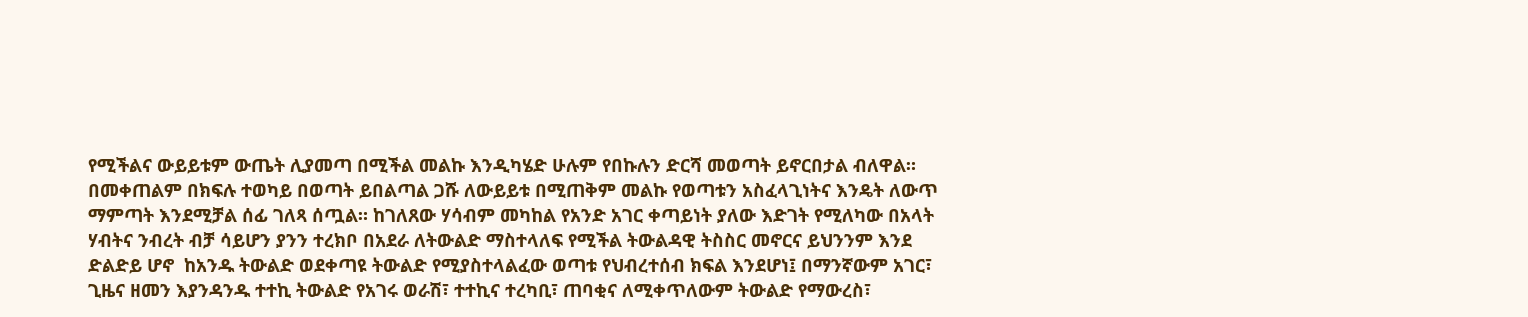የሚችልና ውይይቱም ውጤት ሊያመጣ በሚችል መልኩ እንዲካሄድ ሁሉም የበኩሉን ድርሻ መወጣት ይኖርበታል ብለዋል።
በመቀጠልም በክፍሉ ተወካይ በወጣት ይበልጣል ጋሹ ለውይይቱ በሚጠቅም መልኩ የወጣቱን አስፈላጊነትና እንዴት ለውጥ ማምጣት እንደሚቻል ሰፊ ገለጻ ሰጧል። ከገለጸው ሃሳብም መካከል የአንድ አገር ቀጣይነት ያለው እድገት የሚለካው በአላት ሃብትና ንብረት ብቻ ሳይሆን ያንን ተረክቦ በአደራ ለትውልድ ማስተላለፍ የሚችል ትውልዳዊ ትስስር መኖርና ይህንንም እንደ ድልድይ ሆኖ  ከአንዱ ትውልድ ወደቀጣዩ ትውልድ የሚያስተላልፈው ወጣቱ የህብረተሰብ ክፍል እንደሆነ፤ በማንኛውም አገር፣ ጊዜና ዘመን እያንዳንዱ ተተኪ ትውልድ የአገሩ ወራሽ፣ ተተኪና ተረካቢ፣ ጠባቂና ለሚቀጥለውም ትውልድ የማውረስ፣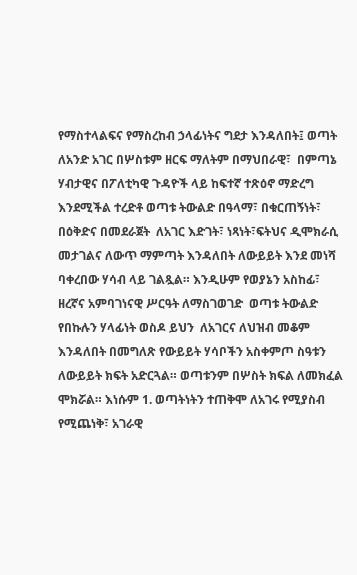የማስተላልፍና የማስረከብ ኃላፊነትና ግደታ እንዳለበት፤ ወጣት ለአንድ አገር በሦስቱም ዘርፍ ማለትም በማህበራዊ፣  በምጣኔ ሃብታዊና በፖለቲካዊ ጉዳዮች ላይ ከፍተኛ ተጽዕኖ ማድረግ እንደሚችል ተረድቶ ወጣቱ ትውልድ በዓላማ፣ በቁርጠኝነት፣ በዕቅድና በመደራጀት  ለአገር እድገት፣ ነጻነት፣ፍትህና ዲሞክራሲ መታገልና ለውጥ ማምጣት እንዳለበት ለውይይት እንደ መነሻ ባቀረበው ሃሳብ ላይ ገልጿል። እንዲሁም የወያኔን አስከፊ፣ ዘረኛና አምባገነናዊ ሥርዓት ለማስገወገድ  ወጣቱ ትውልድ የበኩሉን ሃላፊነት ወስዶ ይህን  ለአገርና ለህዝብ መቆም እንዳለበት በመግለጽ የውይይት ሃሳቦችን አስቀምጦ ስዓቱን ለውይይት ክፍት አድርጓል። ወጣቱንም በሦስት ክፍል ለመክፈል ሞክሯል። እነሱም 1. ወጣትነትን ተጠቅሞ ለአገሩ የሚያስብ የሚጨነቅ፣ አገራዊ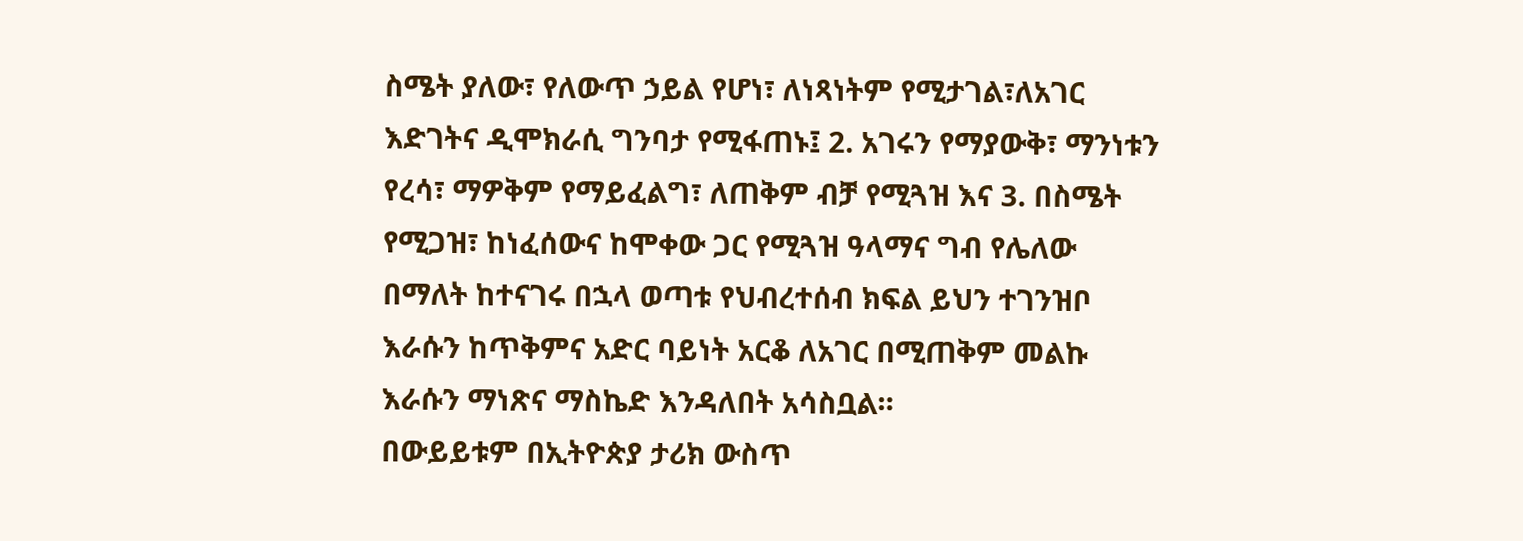ስሜት ያለው፣ የለውጥ ኃይል የሆነ፣ ለነጻነትም የሚታገል፣ለአገር እድገትና ዲሞክራሲ ግንባታ የሚፋጠኑ፤ 2. አገሩን የማያውቅ፣ ማንነቱን የረሳ፣ ማዎቅም የማይፈልግ፣ ለጠቅም ብቻ የሚጓዝ እና 3. በስሜት የሚጋዝ፣ ከነፈሰውና ከሞቀው ጋር የሚጓዝ ዓላማና ግብ የሌለው በማለት ከተናገሩ በኋላ ወጣቱ የህብረተሰብ ክፍል ይህን ተገንዝቦ እራሱን ከጥቅምና አድር ባይነት አርቆ ለአገር በሚጠቅም መልኩ እራሱን ማነጽና ማስኬድ እንዳለበት አሳስቧል።
በውይይቱም በኢትዮጵያ ታሪክ ውስጥ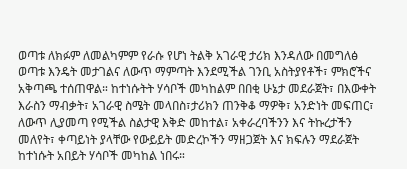ወጣቱ ለክፉም ለመልካምም የራሱ የሆነ ትልቅ አገራዊ ታሪክ እንዳለው በመግለፅ  ወጣቱ እንዴት መታገልና ለውጥ ማምጣት እንደሚችል ገንቢ አስትያየቶች፣ ምክሮችና አቅጣጫ ተሰጠዋል። ከተነሱትት ሃሳቦች መካከልም በበቂ ሁኔታ መደራጀት፣ በእውቀት እራስን ማብቃት፣ አገራዊ ስሜት መላበስ፣ታሪክን ጠንቅቆ ማዎቅ፣ አንድነት መፍጠር፣ ለውጥ ሊያመጣ የሚችል ስልታዊ እቅድ መከተል፣ አቀራረባችንን እና ትኩረታችን መለየት፣ ቀጣይነት ያላቸው የውይይት መድረኮችን ማዘጋጀት እና ክፍሉን ማደራጀት ከተነሱት አበይት ሃሳቦች መካከል ነበሩ።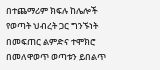በተጨማሪም ክፍሉ ከሌሎች የወጣት ህብረት ጋር ግንኙነት በመፍጠር ልምድና ተሞክሮ  በመለዋወጥ ወጣቱን ይበልጥ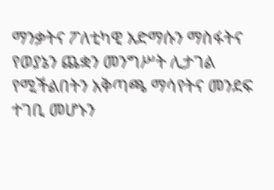ማንቃትና ፖለቲካዊ አድማሱን ማስፋትና የወያኔን ጨቋን መንግሥት ሊታገል የሚችልበትን አቅጣጫ ማሳየትና መንደፍ ተገቢ መሆኑን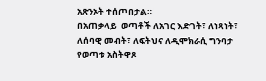አጽንኦት ተሰጦበታል።
በአጠቃላይ  ወጣቶች ለአገር እድገት፣ ለነጻነት፣ ለሰባዊ መብት፣ ለፍትህና ለዲሞክራሲ ግንባታ የወጣቱ አስትዋጾ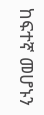ከፍተኛ መሆኑን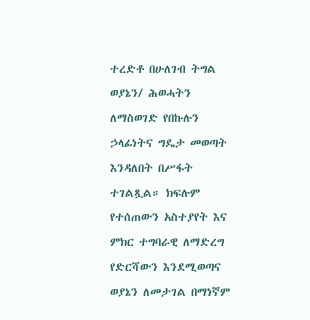ተረድቶ በሁለገብ ትግል ወያኔን/ ሕወሓትን ለማስወገድ የበኩሉን ኃላፊነትና ግዴታ መወጣት እንዳለበት በሥፋት ተገልጿል። ክፍሉም የተሰጠውን አስተያየት እና ምክር ተግባራዊ ለማድረግ የድርሻውን እንደሚወጣና ወያኔን ለመታገል በማነኛም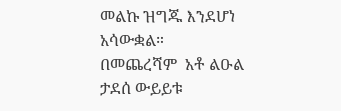መልኩ ዝግጁ እንደሆነ አሳውቋል።
በመጨረሻም  አቶ ልዑል ታደሰ ውይይቱ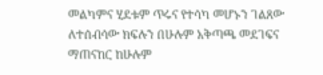መልካምና ሂደቱም ጥሩና የተሳካ መሆኑን ገልጸው ለተሰብሳው ክፍሉን በሁሉም አቅጣጫ መደገፍና ማጠናከር ከሁሉም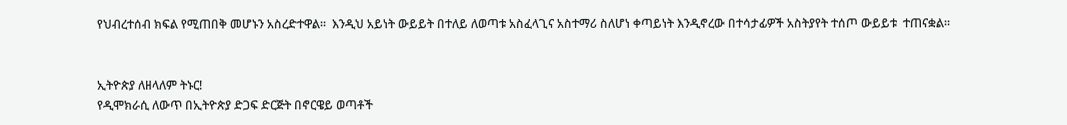የህብረተሰብ ክፍል የሚጠበቅ መሆኑን አስረድተዋል።  እንዲህ አይነት ውይይት በተለይ ለወጣቱ አስፈላጊና አስተማሪ ስለሆነ ቀጣይነት እንዲኖረው በተሳታፊዎች አስትያየት ተሰጦ ውይይቱ  ተጠናቋል።


ኢትዮጵያ ለዘላለም ትኑር!
የዲሞክራሲ ለውጥ በኢትዮጵያ ድጋፍ ድርጅት በኖርዌይ ወጣቶች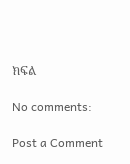ክፍል

No comments:

Post a Comment